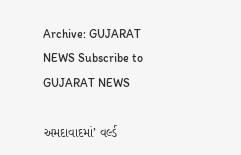Archive: GUJARAT NEWS Subscribe to GUJARAT NEWS

અમદાવાદમાં’ વર્લ્ડ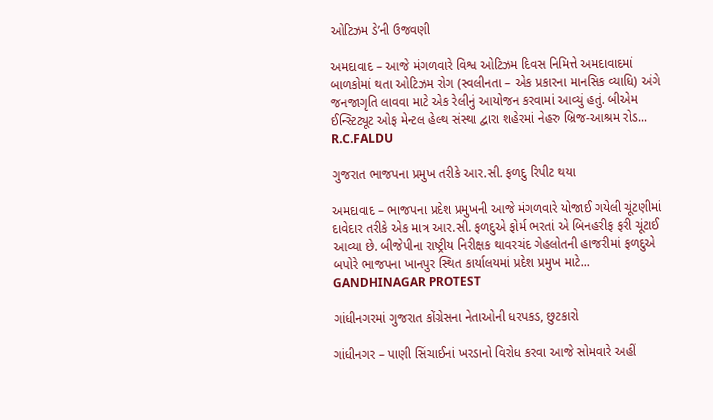ઓટિઝમ ડે’ની ઉજવણી

અમદાવાદ – આજે મંગળવારે વિશ્વ ઓટિઝમ દિવસ નિમિત્તે અમદાવાદમાં બાળકોમાં થતા ઓટિઝમ રોગ (સ્વલીનતા – એક પ્રકારના માનસિક વ્યાધિ) અંગે જનજાગૃતિ લાવવા માટે એક રેલીનું આયોજન કરવામાં આવ્યું હતું. બીએમ ઈન્સ્ટિટ્યૂટ ઓફ મેન્ટલ હેલ્થ સંસ્થા દ્વારા શહેરમાં નેહરુ બ્રિજ-આશ્રમ રોડ...
R.C.FALDU

ગુજરાત ભાજપના પ્રમુખ તરીકે આર.સી. ફળદુ રિપીટ થયા

અમદાવાદ – ભાજપના પ્રદેશ પ્રમુખની આજે મંગળવારે યોજાઈ ગયેલી ચૂંટણીમાં દાવેદાર તરીકે એક માત્ર આર.સી. ફળદુએ ફોર્મ ભરતાં એ બિનહરીફ ફરી ચૂંટાઈ આવ્યા છે. બીજેપીના રાષ્ટ્રીય નિરીક્ષક થાવરચંદ ગેહલોતની હાજરીમાં ફળદુએ બપોરે ભાજપના ખાનપુર સ્થિત કાર્યાલયમાં પ્રદેશ પ્રમુખ માટે...
GANDHINAGAR PROTEST

ગાંધીનગરમાં ગુજરાત કોંગ્રેસના નેતાઓની ધરપકડ, છુટકારો

ગાંધીનગર – પાણી સિંચાઈનાં ખરડાનો વિરોધ કરવા આજે સોમવારે અહીં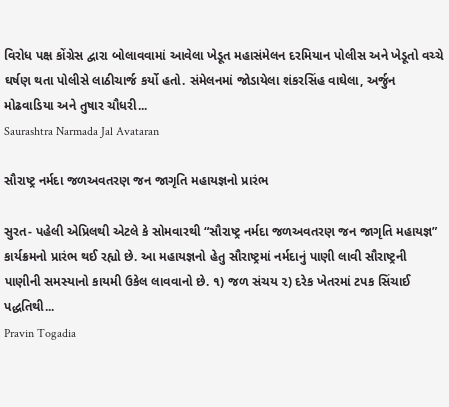વિરોધ પક્ષ કોંગ્રેસ દ્વારા બોલાવવામાં આવેલા ખેડૂત મહાસંમેલન દરમિયાન પોલીસ અને ખેડૂતો વચ્ચે ઘર્ષણ થતા પોલીસે લાઠીચાર્જ કર્યો હતો. સંમેલનમાં જોડાયેલા શંકરસિંહ વાઘેલા, અર્જુન મોઢવાડિયા અને તુષાર ચૌધરી...
Saurashtra Narmada Jal Avataran

સૌરાષ્ટ્ર નર્મદા જળઅવતરણ જન જાગૃતિ મહાયજ્ઞનો પ્રારંભ

સુરત- પહેલી એપ્રિલથી એટલે કે સોમવારથી “સૌરાષ્ટ્ર નર્મદા જળઅવતરણ જન જાગૃતિ મહાયજ્ઞ” કાર્યક્રમનો પ્રારંભ થઈ રહ્યો છે. આ મહાયજ્ઞનો હેતુ સૌરાષ્ટ્રમાં નર્મદાનું પાણી લાવી સૌરાષ્ટ્રની પાણીની સમસ્યાનો કાયમી ઉકેલ લાવવાનો છે. ૧) જળ સંચય ૨) દરેક ખેતરમાં ટપક સિંચાઈ પદ્ધતિથી...
Pravin Togadia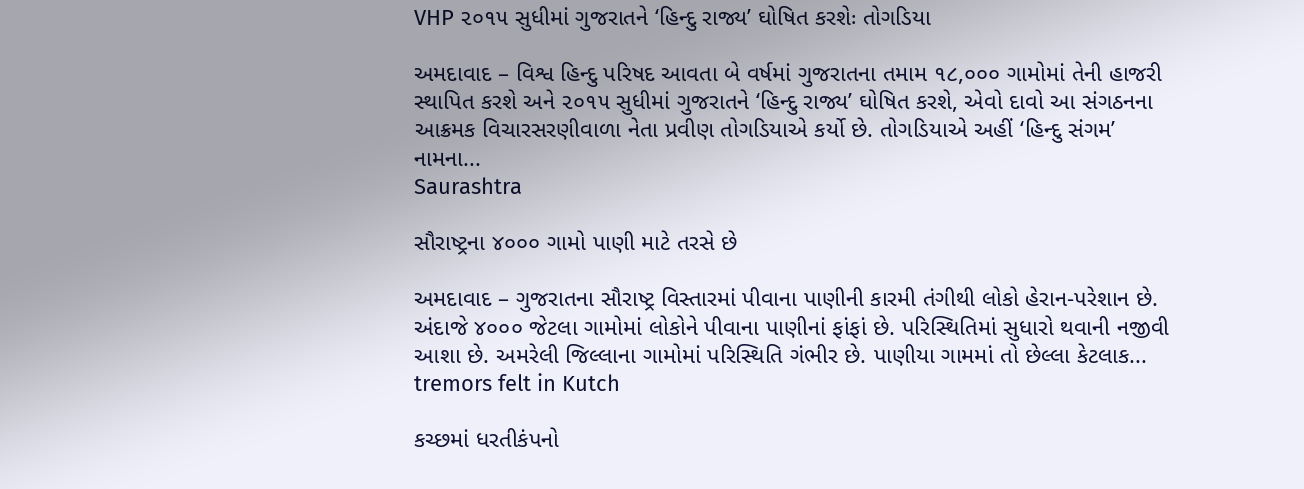VHP ૨૦૧૫ સુધીમાં ગુજરાતને ‘હિન્દુ રાજ્ય’ ઘોષિત કરશેઃ તોગડિયા

અમદાવાદ – વિશ્વ હિન્દુ પરિષદ આવતા બે વર્ષમાં ગુજરાતના તમામ ૧૮,૦૦૦ ગામોમાં તેની હાજરી સ્થાપિત કરશે અને ૨૦૧૫ સુધીમાં ગુજરાતને ‘હિન્દુ રાજ્ય’ ઘોષિત કરશે, એવો દાવો આ સંગઠનના આક્રમક વિચારસરણીવાળા નેતા પ્રવીણ તોગડિયાએ કર્યો છે. તોગડિયાએ અહીં ‘હિન્દુ સંગમ’ નામના...
Saurashtra

સૌરાષ્ટ્રના ૪૦૦૦ ગામો પાણી માટે તરસે છે

અમદાવાદ – ગુજરાતના સૌરાષ્ટ્ર વિસ્તારમાં પીવાના પાણીની કારમી તંગીથી લોકો હેરાન-પરેશાન છે. અંદાજે ૪૦૦૦ જેટલા ગામોમાં લોકોને પીવાના પાણીનાં ફાંફાં છે. પરિસ્થિતિમાં સુધારો થવાની નજીવી આશા છે. અમરેલી જિલ્લાના ગામોમાં પરિસ્થિતિ ગંભીર છે. પાણીયા ગામમાં તો છેલ્લા કેટલાક...
tremors felt in Kutch

કચ્છમાં ધરતીકંપનો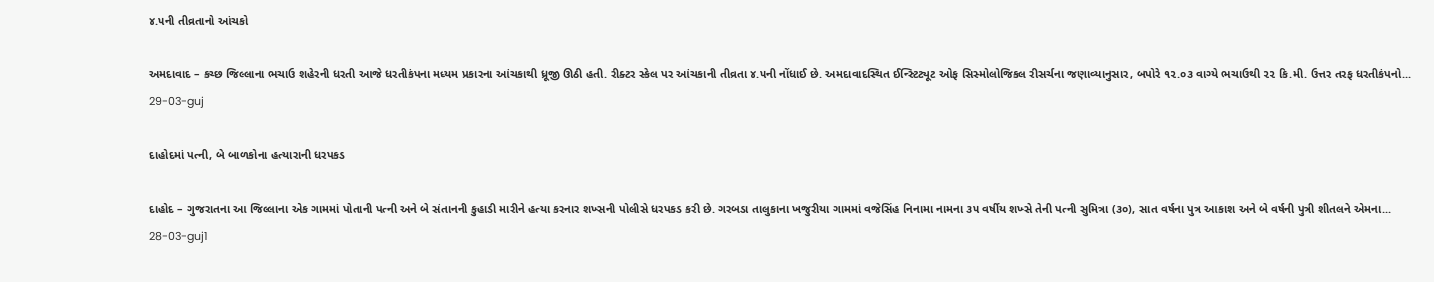૪.૫ની તીવ્રતાનો આંચકો

અમદાવાદ – કચ્છ જિલ્લાના ભચાઉ શહેરની ધરતી આજે ધરતીકંપના મધ્યમ પ્રકારના આંચકાથી ધ્રૂજી ઊઠી હતી. રીક્ટર સ્કેલ પર આંચકાની તીવ્રતા ૪.૫ની નોંધાઈ છે. અમદાવાદસ્થિત ઈન્સ્ટિટ્યૂટ ઓફ સિસ્મોલોજિકલ રીસર્ચના જણાવ્યાનુસાર, બપોરે ૧૨.૦૩ વાગ્યે ભચાઉથી ૨૨ કિ.મી. ઉત્તર તરફ ધરતીકંપનો...
29-03-guj

દાહોદમાં પત્ની, બે બાળકોના હત્યારાની ધરપકડ

દાહોદ – ગુજરાતના આ જિલ્લાના એક ગામમાં પોતાની પત્ની અને બે સંતાનની કુહાડી મારીને હત્યા કરનાર શખ્સની પોલીસે ધરપકડ કરી છે. ગરબડા તાલુકાના ખજુરીયા ગામમાં વજેસિંહ નિનામા નામના ૩૫ વર્ષીય શખ્સે તેની પત્ની સુમિત્રા (૩૦), સાત વર્ષના પુત્ર આકાશ અને બે વર્ષની પુત્રી શીતલને એમના...
28-03-guj1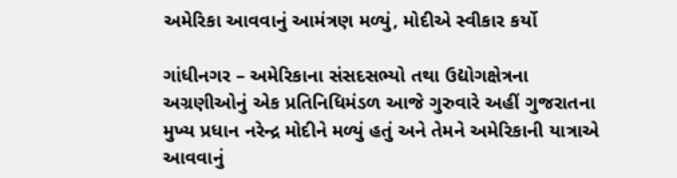અમેરિકા આવવાનું આમંત્રણ મળ્યું, મોદીએ સ્વીકાર કર્યો

ગાંધીનગર – અમેરિકાના સંસદસભ્યો તથા ઉદ્યોગક્ષેત્રના અગ્રણીઓનું એક પ્રતિનિધિમંડળ આજે ગુરુવારે અહીં ગુજરાતના મુખ્ય પ્રધાન નરેન્દ્ર મોદીને મળ્યું હતું અને તેમને અમેરિકાની યાત્રાએ આવવાનું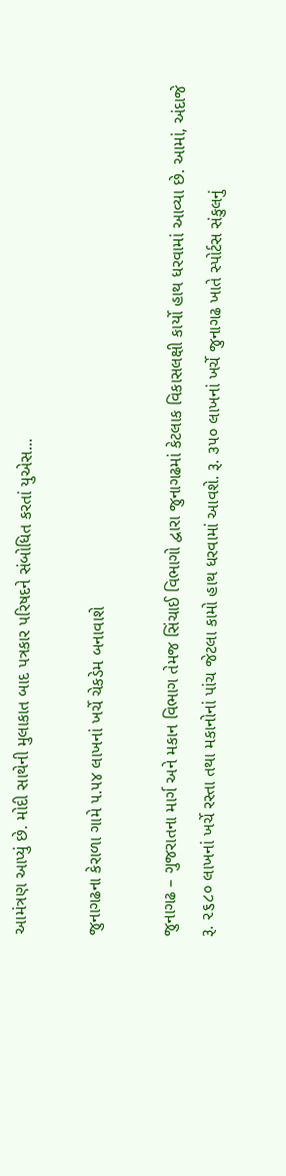આમંત્રણ આપ્યું છે. મોદી સાથેની મુલાકાત બાદ પત્રકાર પરિષદને સંબોધિત કરતાં યુએસ...

જુનાગઢના કેરાળા ગામે ૫.૫૪ લાખનાં ખર્ચે ચેકડેમ બનાવાશે

જુનાગઢ – ગુજરાતના માર્ગ અને મકાન વિભાગ તેમજ સિંચાઈ વિભાગો દ્વારા જુનાગઢમાં કેટલાક વિકાસલક્ષી કાર્યો હાથ ધરવામાં આવ્યા છે. આમાં, અંદાજે રૂ. ૨૬૮૦ લાખનાં ખર્ચે રસ્‍તા તથા મકાનોનાં પાંચ જેટલા કામો હાથ ધરવામાં આવશે. રૂ. ૩૫૦ લાખનાં ખર્ચે જુનાગઢ ખાતે સ્‍પોર્ટસ સંકુલનું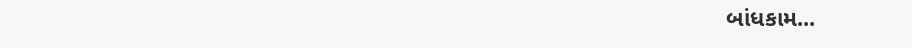બાંધકામ...